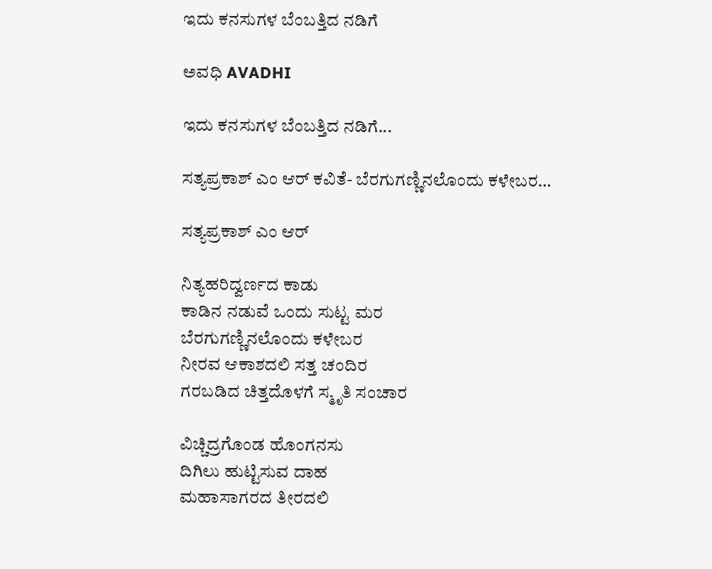ಇದು ಕನಸುಗಳ ಬೆಂಬತ್ತಿದ ನಡಿಗೆ‍

ಅವಧಿ AVADHI

ಇದು ಕನಸುಗಳ ಬೆಂಬತ್ತಿದ ನಡಿಗೆ...

ಸತ್ಯಪ್ರಕಾಶ್ ಎಂ ಆರ್ ಕವಿತೆ- ಬೆರಗುಗಣ್ಣಿನಲೊಂದು ಕಳೇಬರ…

ಸತ್ಯಪ್ರಕಾಶ್ ಎಂ ಆರ್

ನಿತ್ಯಹರಿದ್ವರ್ಣದ ಕಾಡು
ಕಾಡಿನ ನಡುವೆ ಒಂದು ಸುಟ್ಟ ಮರ
ಬೆರಗುಗಣ್ಣಿನಲೊಂದು ಕಳೇಬರ
ನೀರವ ಆಕಾಶದಲಿ ಸತ್ತ ಚಂದಿರ
ಗರಬಡಿದ ಚಿತ್ತದೊಳಗೆ ಸ್ಮೃತಿ ಸಂಚಾರ

ವಿಚ್ಚಿದ್ರಗೊಂಡ ಹೊಂಗನಸು
ದಿಗಿಲು ಹುಟ್ಟಿಸುವ ದಾಹ
ಮಹಾಸಾಗರದ ತೀರದಲಿ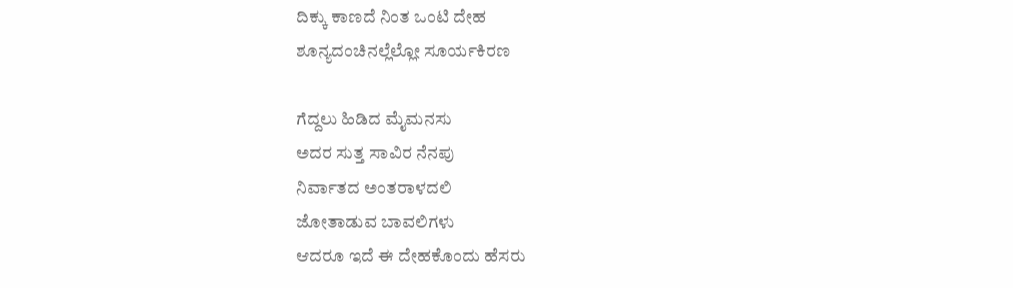ದಿಕ್ಕು ಕಾಣದೆ ನಿಂತ ಒಂಟಿ ದೇಹ
ಶೂನ್ಯದಂಚಿನಲ್ಲೆಲ್ಲೋ ಸೂರ್ಯಕಿರಣ

ಗೆದ್ದಲು ಹಿಡಿದ ಮೈಮನಸು
ಅದರ ಸುತ್ತ ಸಾವಿರ ನೆನಪು
ನಿರ್ವಾತದ ಅಂತರಾಳದಲಿ
ಜೋತಾಡುವ ಬಾವಲಿಗಳು
ಆದರೂ ಇದೆ ಈ ದೇಹಕೊಂದು ಹೆಸರು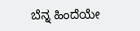ಬೆನ್ನ ಹಿಂದೆಯೇ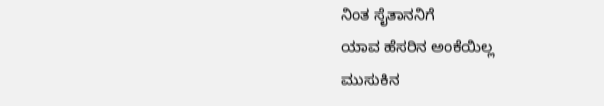ನಿಂತ ಸೈತಾನನಿಗೆ
ಯಾವ ಹೆಸರಿನ ಅಂಕೆಯಿಲ್ಲ
ಮುಸುಕಿನ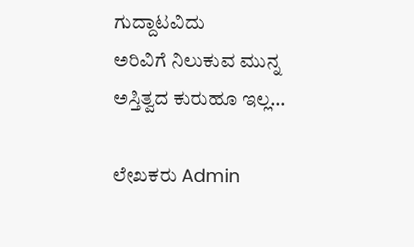ಗುದ್ದಾಟವಿದು
ಅರಿವಿಗೆ ನಿಲುಕುವ ಮುನ್ನ
ಅಸ್ತಿತ್ವದ ಕುರುಹೂ ಇಲ್ಲ…

ಲೇಖಕರು Admin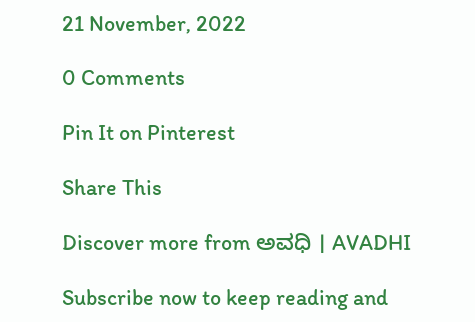21 November, 2022

0 Comments

Pin It on Pinterest

Share This

Discover more from ಅವಧಿ । AVADHI

Subscribe now to keep reading and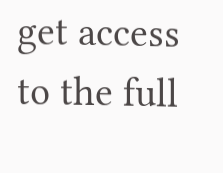get access to the full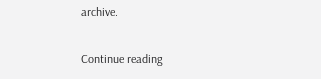archive.

Continue reading